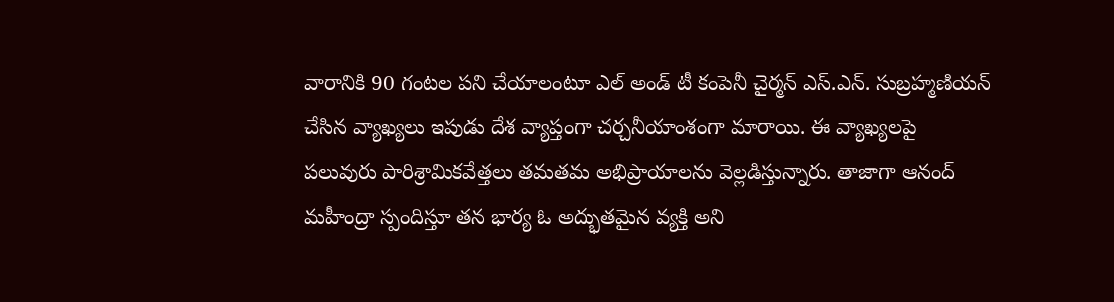వారానికి 90 గంటల పని చేయాలంటూ ఎల్ అండ్ టీ కంపెనీ చైర్మన్ ఎస్.ఎన్. సుబ్రహ్మణియన్ చేసిన వ్యాఖ్యలు ఇపుడు దేశ వ్యాప్తంగా చర్చనీయాంశంగా మారాయి. ఈ వ్యాఖ్యలపై పలువురు పారిశ్రామికవేత్తలు తమతమ అభిప్రాయాలను వెల్లడిస్తున్నారు. తాజాగా ఆనంద్ మహీంద్రా స్పందిస్తూ తన భార్య ఓ అద్భుతమైన వ్యక్తి అని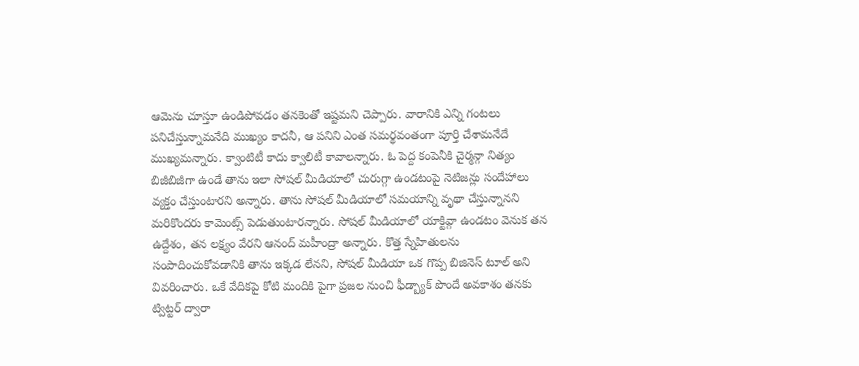ఆమెను చూస్తూ ఉండిపోవడం తనకెంతో ఇష్టమని చెప్పారు. వారానికి ఎన్ని గంటలు పనిచేస్తున్నామనేది ముఖ్యం కాదనీ, ఆ పనిని ఎంత సమర్థవంతంగా పూర్తి చేశామనేదే ముఖ్యమన్నారు. క్వాంటిటీ కాదు క్వాలిటీ కావాలన్నారు. ఓ పెద్ద కంపెనీకి చైర్మన్గా నిత్యం బిజీబిజీగా ఉండే తాను ఇలా సోషల్ మీడియాలో చురుగ్గా ఉండటంపై నెటిజన్లు సందేహాలు వ్యక్తం చేస్తుంటారని అన్నారు. తాను సోషల్ మీడియాలో సమయాన్ని వృథా చేస్తున్నానని మరికొందరు కామెంట్స్ పెడుతుంటారన్నారు. సోషల్ మీడియాలో యాక్టివ్గా ఉండటం వెనుక తన ఉద్దేశం, తన లక్ష్యం వేరని ఆనంద్ మహీంద్రా అన్నారు. కొత్త స్నేహితులను సంపాదించుకోవడానికి తాను ఇక్కడ లేనని, సోషల్ మీడియా ఒక గొప్ప బిజినెస్ టూల్ అని వివరించారు. ఒకే వేదికపై కోటి మందికి పైగా ప్రజల నుంచి ఫీడ్బ్యాక్ పొందే అవకాశం తనకు ట్విట్టర్ ద్వారా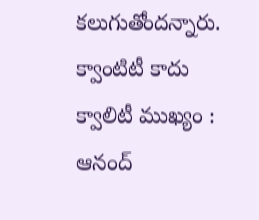కలుగుతోందన్నారు.
క్వాంటిటీ కాదు క్వాలిటీ ముఖ్యం : ఆనంద్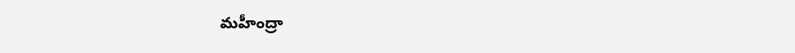మహీంద్రా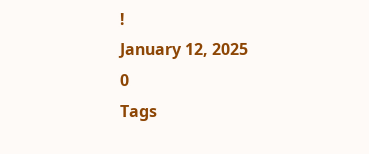!
January 12, 2025
0
Tags